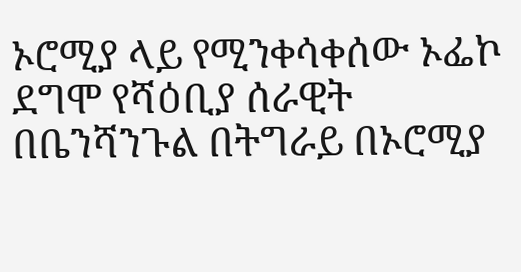ኦሮሚያ ላይ የሚንቀሳቀሰው ኦፌኮ ደግሞ የሻዕቢያ ሰራዊት በቤንሻንጉል በትግራይ በኦሮሚያ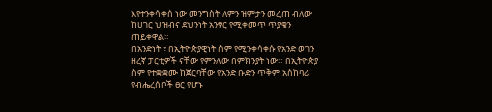እየተንቀሳቀሰ ነው መንግስት ለምን ዝምታን መረጠ ብለው ከሀገር ህዝብና ደህንነት አንፃር የሚቀመጥ ጥያቄን ጠይቀዋል።
በአንድነት ፣ በኢትዮጵያዊነት ስም የሚንቀሳቀሱ የአንድ ወገን ዘረኛ ፓርቲዎች ናቸው የምንለው በምክንያት ነው። በኢትዮጵያ ስም የተቋቋሙ ከጀርባቸው የአንድ ቡድን ጥቅም አስከባሪ የብሔረሰቦች ፀር የሆኑ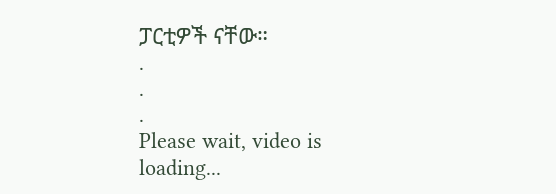ፓርቲዎች ናቸው።
.
.
.
Please wait, video is loading...